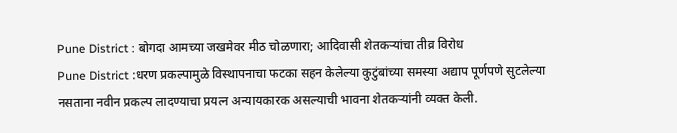Pune District : बोगदा आमच्या जखमेवर मीठ चोळणारा; आदिवासी शेतकऱ्यांचा तीव्र विरोध
Pune District :धरण प्रकल्पामुळे विस्थापनाचा फटका सहन केलेल्या कुटुंबांच्या समस्या अद्याप पूर्णपणे सुटलेल्या नसताना नवीन प्रकल्प लादण्याचा प्रयत्न अन्यायकारक असल्याची भावना शेतकऱ्यांनी व्यक्त केली.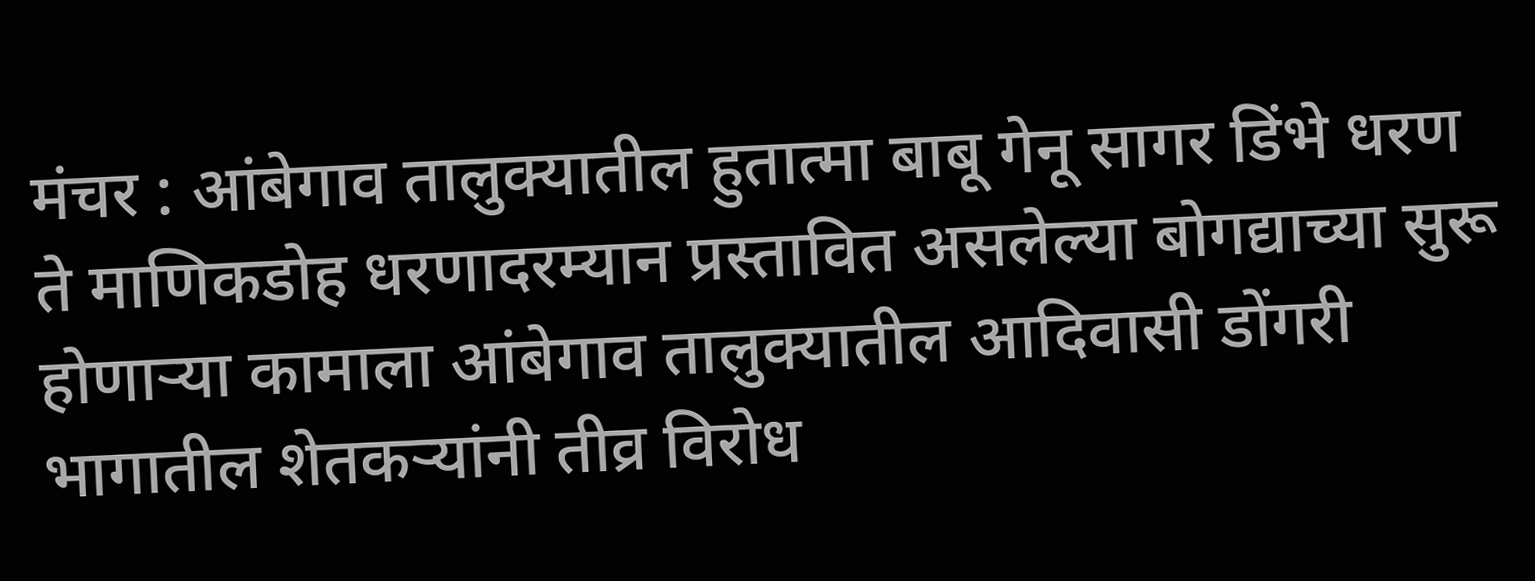मंचर : आंबेगाव तालुक्यातील हुतात्मा बाबू गेनू सागर डिंभे धरण ते माणिकडोह धरणादरम्यान प्रस्तावित असलेल्या बोगद्याच्या सुरू होणाऱ्या कामाला आंबेगाव तालुक्यातील आदिवासी डोंगरी भागातील शेतकऱ्यांनी तीव्र विरोध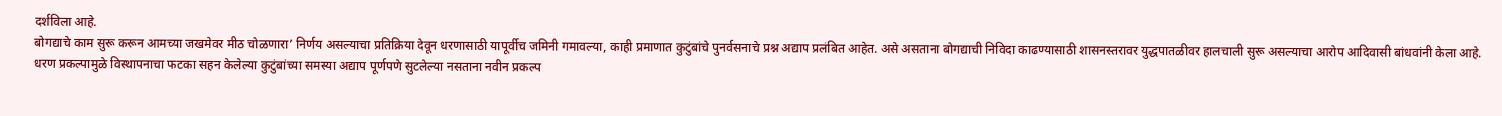दर्शविला आहे.
बोगद्याचे काम सुरू करून आमच्या जखमेवर मीठ चोळणारा’ निर्णय असल्याचा प्रतिक्रिया देवून धरणासाठी यापूर्वीच जमिनी गमावल्या, काही प्रमाणात कुटुंबांचे पुनर्वसनाचे प्रश्न अद्याप प्रलंबित आहेत. असे असताना बोगद्याची निविदा काढण्यासाठी शासनस्तरावर युद्धपातळीवर हालचाली सुरू असल्याचा आरोप आदिवासी बांधवांनी केला आहे.
धरण प्रकल्पामुळे विस्थापनाचा फटका सहन केलेल्या कुटुंबांच्या समस्या अद्याप पूर्णपणे सुटलेल्या नसताना नवीन प्रकल्प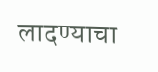लादण्याचा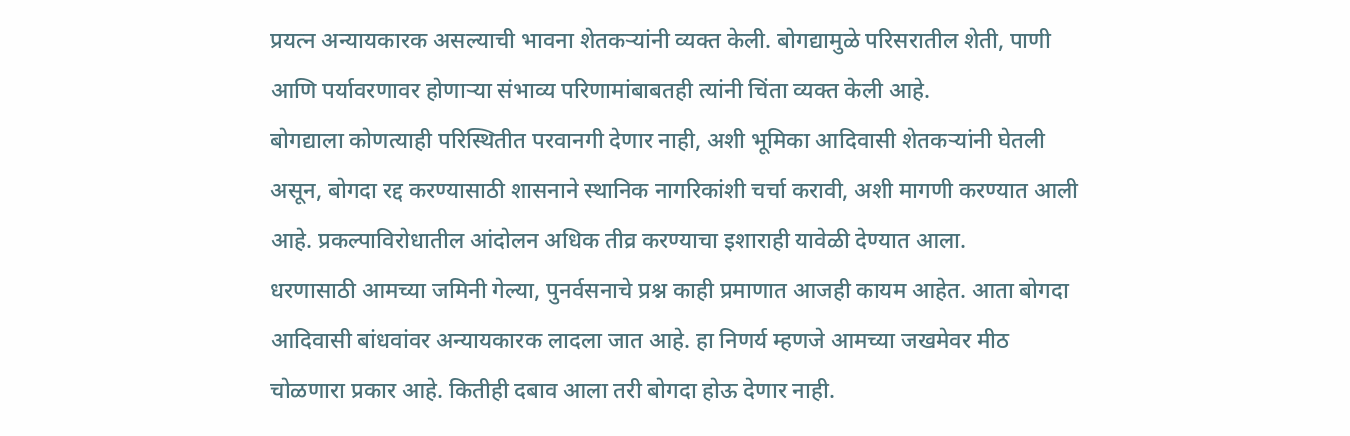प्रयत्न अन्यायकारक असल्याची भावना शेतकऱ्यांनी व्यक्त केली. बोगद्यामुळे परिसरातील शेती, पाणी आणि पर्यावरणावर होणाऱ्या संभाव्य परिणामांबाबतही त्यांनी चिंता व्यक्त केली आहे.
बोगद्याला कोणत्याही परिस्थितीत परवानगी देणार नाही, अशी भूमिका आदिवासी शेतकऱ्यांनी घेतली असून, बोगदा रद्द करण्यासाठी शासनाने स्थानिक नागरिकांशी चर्चा करावी, अशी मागणी करण्यात आली आहे. प्रकल्पाविरोधातील आंदोलन अधिक तीव्र करण्याचा इशाराही यावेळी देण्यात आला.
धरणासाठी आमच्या जमिनी गेल्या, पुनर्वसनाचे प्रश्न काही प्रमाणात आजही कायम आहेत. आता बोगदा आदिवासी बांधवांवर अन्यायकारक लादला जात आहे. हा निणर्य म्हणजे आमच्या जखमेवर मीठ चोळणारा प्रकार आहे. कितीही दबाव आला तरी बोगदा होऊ देणार नाही.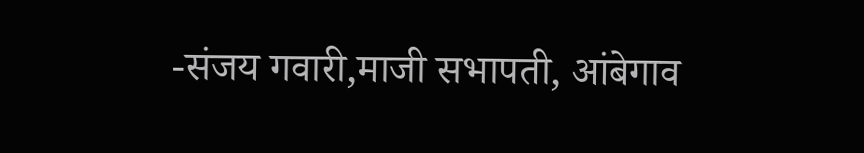-संजय गवारी,माजी सभापती, आंबेगाव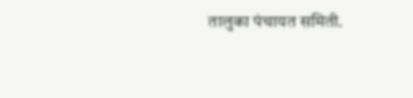तालुका पंचायत समिती.